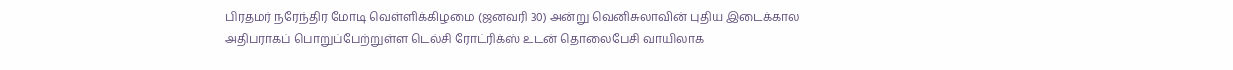பிரதமர் நரேந்திர மோடி வெள்ளிக்கிழமை (ஜனவரி 30) அன்று வெனிசுலாவின் புதிய இடைக்கால அதிபராகப் பொறுப்பேற்றுள்ள டெல்சி ரோட்ரிக்ஸ் உடன் தொலைபேசி வாயிலாக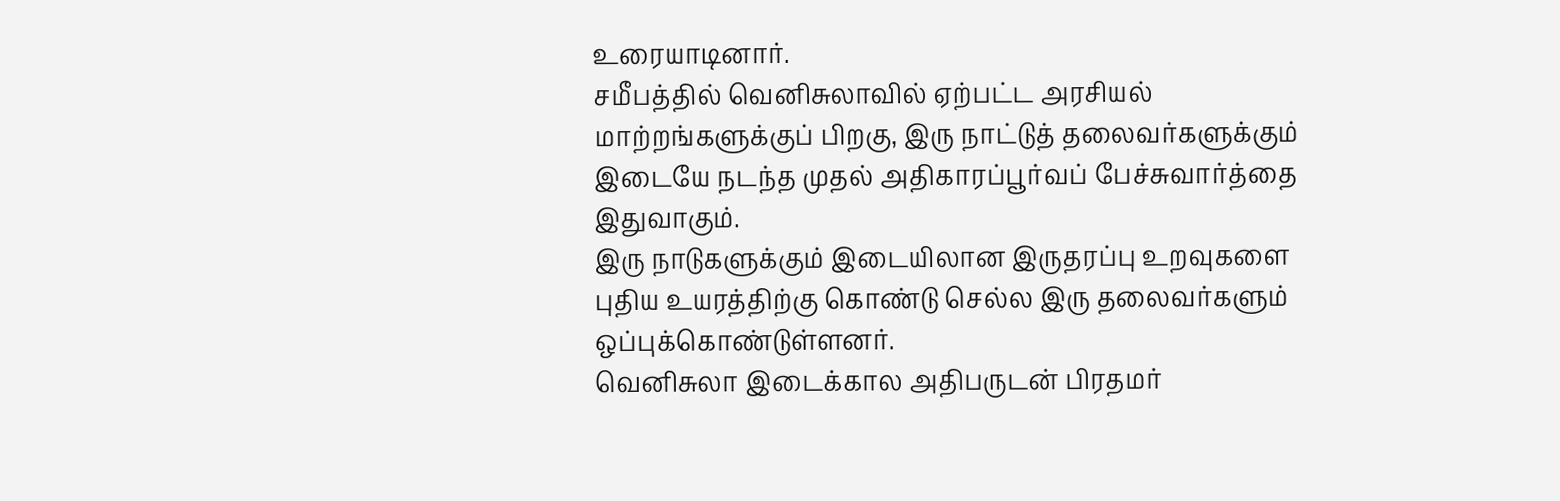உரையாடினார்.
சமீபத்தில் வெனிசுலாவில் ஏற்பட்ட அரசியல் மாற்றங்களுக்குப் பிறகு, இரு நாட்டுத் தலைவர்களுக்கும் இடையே நடந்த முதல் அதிகாரப்பூர்வப் பேச்சுவார்த்தை இதுவாகும்.
இரு நாடுகளுக்கும் இடையிலான இருதரப்பு உறவுகளை புதிய உயரத்திற்கு கொண்டு செல்ல இரு தலைவர்களும் ஒப்புக்கொண்டுள்ளனர்.
வெனிசுலா இடைக்கால அதிபருடன் பிரதமர்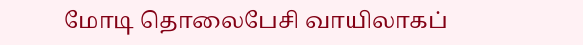மோடி தொலைபேசி வாயிலாகப்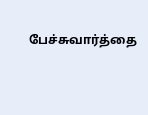பேச்சுவார்த்தை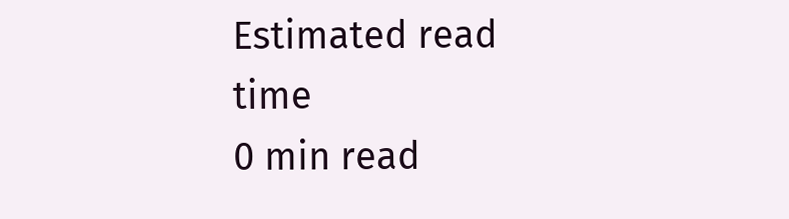Estimated read time
0 min read